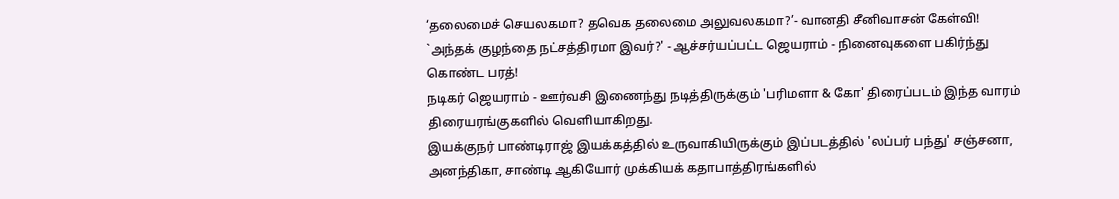‘தலைமைச் செயலகமா? தவெக தலைமை அலுவலகமா?’- வானதி சீனிவாசன் கேள்வி!
`அந்தக் குழந்தை நட்சத்திரமா இவர்?' - ஆச்சர்யப்பட்ட ஜெயராம் - நினைவுகளை பகிர்ந்து கொண்ட பரத்!
நடிகர் ஜெயராம் - ஊர்வசி இணைந்து நடித்திருக்கும் 'பரிமளா & கோ' திரைப்படம் இந்த வாரம் திரையரங்குகளில் வெளியாகிறது.
இயக்குநர் பாண்டிராஜ் இயக்கத்தில் உருவாகியிருக்கும் இப்படத்தில் 'லப்பர் பந்து' சஞ்சனா, அனந்திகா, சாண்டி ஆகியோர் முக்கியக் கதாபாத்திரங்களில்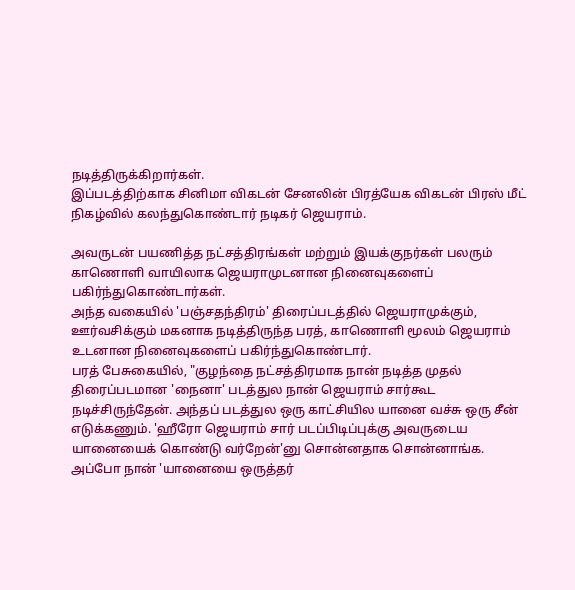நடித்திருக்கிறார்கள்.
இப்படத்திற்காக சினிமா விகடன் சேனலின் பிரத்யேக விகடன் பிரஸ் மீட் நிகழ்வில் கலந்துகொண்டார் நடிகர் ஜெயராம்.

அவருடன் பயணித்த நட்சத்திரங்கள் மற்றும் இயக்குநர்கள் பலரும் காணொளி வாயிலாக ஜெயராமுடனான நினைவுகளைப் பகிர்ந்துகொண்டார்கள்.
அந்த வகையில் 'பஞ்சதந்திரம்' திரைப்படத்தில் ஜெயராமுக்கும், ஊர்வசிக்கும் மகனாக நடித்திருந்த பரத், காணொளி மூலம் ஜெயராம் உடனான நினைவுகளைப் பகிர்ந்துகொண்டார்.
பரத் பேசுகையில், "குழந்தை நட்சத்திரமாக நான் நடித்த முதல் திரைப்படமான 'நைனா' படத்துல நான் ஜெயராம் சார்கூட நடிச்சிருந்தேன். அந்தப் படத்துல ஒரு காட்சியில யானை வச்சு ஒரு சீன் எடுக்கணும். 'ஹீரோ ஜெயராம் சார் படப்பிடிப்புக்கு அவருடைய யானையைக் கொண்டு வர்றேன்'னு சொன்னதாக சொன்னாங்க.
அப்போ நான் 'யானையை ஒருத்தர்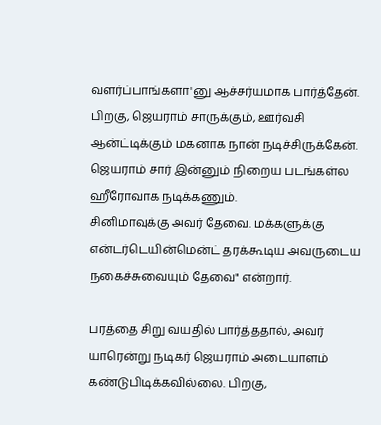வளர்ப்பாங்களா'னு ஆச்சர்யமாக பார்த்தேன். பிறகு, ஜெயராம் சாருக்கும், ஊர்வசி ஆன்ட்டிக்கும் மகனாக நான் நடிச்சிருக்கேன். ஜெயராம் சார் இன்னும் நிறைய படங்கள்ல ஹீரோவாக நடிக்கணும்.
சினிமாவுக்கு அவர் தேவை. மக்களுக்கு என்டர்டெயின்மென்ட் தரக்கூடிய அவருடைய நகைச்சுவையும் தேவை" என்றார்.

பரத்தை சிறு வயதில் பார்த்ததால், அவர் யாரென்று நடிகர் ஜெயராம் அடையாளம் கண்டுபிடிக்கவில்லை. பிறகு,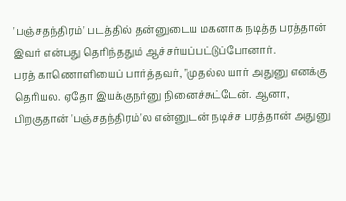'பஞ்சதந்திரம்' படத்தில் தன்னுடைய மகனாக நடித்த பரத்தான் இவர் என்பது தெரிந்ததும் ஆச்சர்யப்பட்டுப்போனார்.
பரத் காணொளியைப் பார்த்தவர், "முதல்ல யார் அதுனு எனக்கு தெரியல. ஏதோ இயக்குநர்னு நினைச்சுட்டேன். ஆனா, பிறகுதான் 'பஞ்சதந்திரம்'ல என்னுடன் நடிச்ச பரத்தான் அதுனு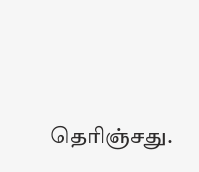தெரிஞ்சது.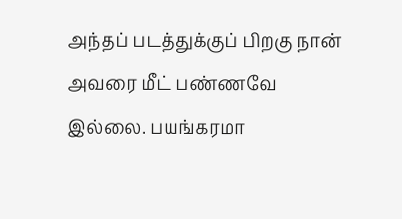அந்தப் படத்துக்குப் பிறகு நான் அவரை மீட் பண்ணவே இல்லை. பயங்கரமா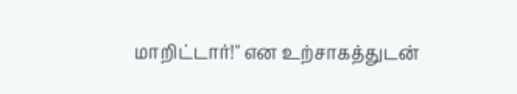மாறிட்டார்!" என உற்சாகத்துடன்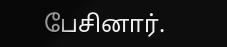பேசினார்.